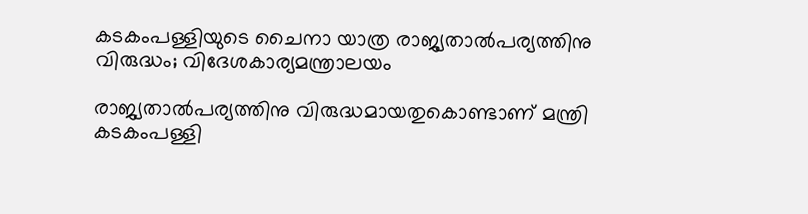കടകംപള്ളിയുടെ ചൈനാ യാത്ര രാജ്യതാൽപര്യത്തിനു വിരുദ്ധം; വിദേശകാര്യമന്ത്രാലയം

രാജ്യതാൽപര്യത്തിനു വിരുദ്ധമായതുകൊണ്ടാണ് മന്ത്രി കടകംപള്ളി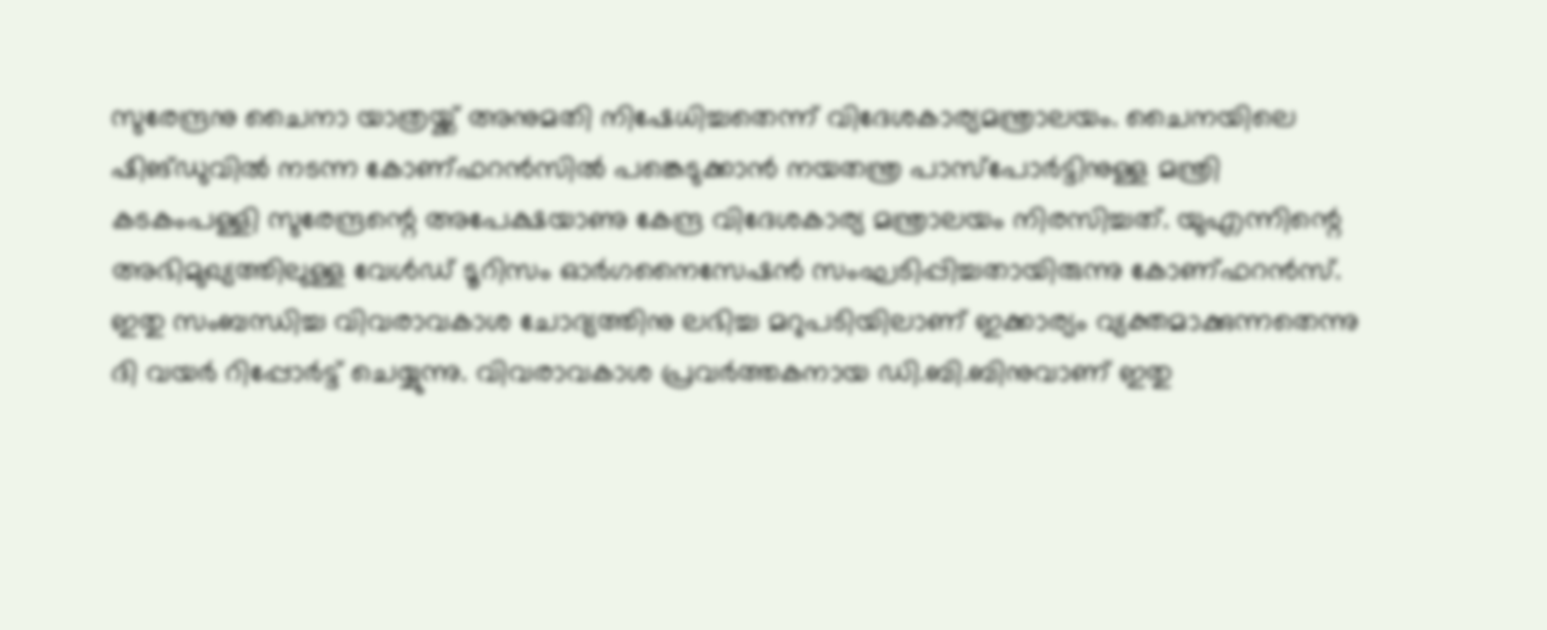സുരേന്ദ്രനു ചൈനാ യാത്രയ്ക്ക് അനുമതി നിഷേധിച്ചതെന്ന് വിദേശകാര്യമന്ത്രാലയം. ചൈനയിലെ ഷിങ്ഡുവിൽ നടന്ന കോണ്ഫറൻസിൽ പങ്കെടുക്കാൻ നയതന്ത്ര പാസ്പോർട്ടിനുള്ള മന്ത്രി കടകംപള്ളി സുരേന്ദ്രന്റെ അപേക്ഷയാണു കേന്ദ്ര വിദേശകാര്യ മന്ത്രാലയം നിരസിച്ചത്. യുഎന്നിന്റെ അഭിമുഖ്യത്തിലുള്ള വേൾഡ് ടൂറിസം ഓർഗനൈസേഷൻ സംഘടിപ്പിച്ചതായിരുന്നു കോണ്ഫറൻസ്. ഇതു സംബന്ധിച്ച വിവരാവകാശ ചോദ്യത്തിനു ലഭിച്ച മറുപടിയിലാണ് ഇക്കാര്യം വ്യക്തമാക്കുന്നതെന്നു ദി വയർ റിപ്പോർട്ട് ചെയ്യുന്നു. വിവരാവകാശ പ്രവർത്തകനായ ഡി.ബി.ബിനുവാണ് ഇതു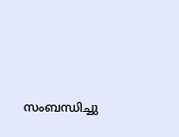സംബന്ധിച്ചു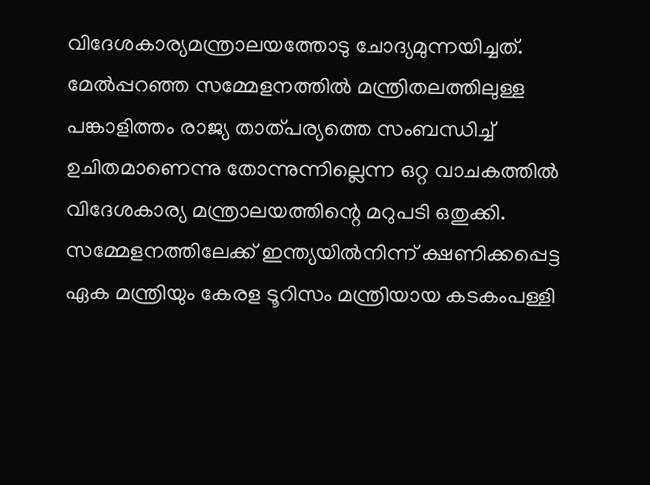വിദേശകാര്യമന്ത്രാലയത്തോടു ചോദ്യമുന്നയിച്ചത്.
മേൽപ്പറഞ്ഞ സമ്മേളനത്തിൽ മന്ത്രിതലത്തിലുള്ള പങ്കാളിത്തം രാജ്യ താത്പര്യത്തെ സംബന്ധിച്ച് ഉചിതമാണെന്നു തോന്നുന്നില്ലെന്ന ഒറ്റ വാചകത്തിൽ വിദേശകാര്യ മന്ത്രാലയത്തിന്റെ മറുപടി ഒതുക്കി. സമ്മേളനത്തിലേക്ക് ഇന്ത്യയിൽനിന്ന് ക്ഷണിക്കപ്പെട്ട ഏക മന്ത്രിയും കേരള ടൂറിസം മന്ത്രിയായ കടകംപള്ളി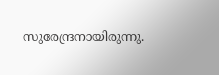സുരേന്ദ്രനായിരുന്നു.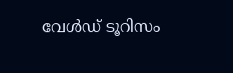വേൾഡ് ടൂറിസം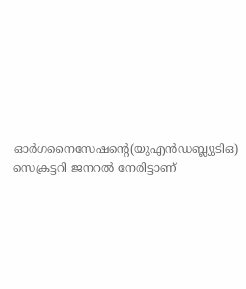ഓർഗനൈസേഷന്റെ(യുഎൻഡബ്ല്യുടിഒ) സെക്രട്ടറി ജനറൽ നേരിട്ടാണ്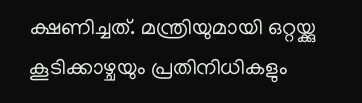ക്ഷണിച്ചത്. മന്ത്രിയുമായി ഒറ്റയ്ക്കു കൂടിക്കാഴ്ചയും പ്രതിനിധികളും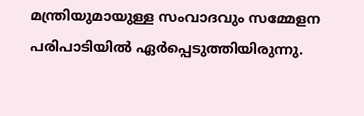മന്ത്രിയുമായുള്ള സംവാദവും സമ്മേളന പരിപാടിയിൽ ഏർപ്പെടുത്തിയിരുന്നു.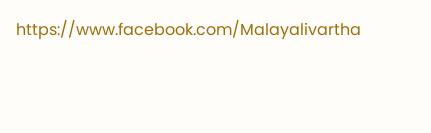https://www.facebook.com/Malayalivartha